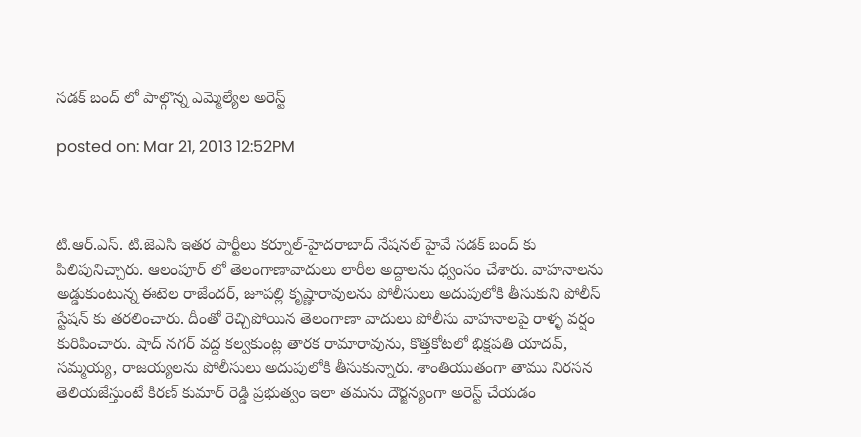సడక్ బంద్ లో పాల్గొన్న ఎమ్మెల్యేల అరెస్ట్

posted on: Mar 21, 2013 12:52PM



టి.ఆర్.ఎస్. టి.జెఎసి ఇతర పార్టీలు కర్నూల్-హైదరాబాద్ నేషనల్ హైవే సడక్ బంద్ కు పిలిపునిచ్చారు. ఆలంపూర్ లో తెలంగాణావాదులు లారీల అద్దాలను ధ్వంసం చేశారు. వాహనాలను అడ్డుకుంటున్న ఈటెల రాజేందర్, జూపల్లి కృష్ణారావులను పోలీసులు అదుపులోకి తీసుకుని పోలీస్ స్టేషన్ కు తరలించారు. దీంతో రెచ్చిపోయిన తెలంగాణా వాదులు పోలీసు వాహనాలపై రాళ్ళ వర్షం కురిపించారు. షాద్ నగర్ వద్ద కల్వకుంట్ల తారక రామారావును, కొత్తకోటలో భిక్షపతి యాదవ్, సమ్మయ్య, రాజయ్యలను పోలీసులు అదుపులోకి తీసుకున్నారు. శాంతియుతంగా తాము నిరసన తెలియజేస్తుంటే కిరణ్ కుమార్ రెడ్డి ప్రభుత్వం ఇలా తమను దౌర్జన్యంగా అరెస్ట్ చేయడం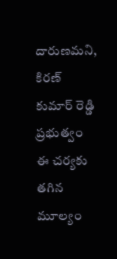దారుణమని, కిరణ్ కుమార్ రెడ్డి ప్రభుత్వం ఈ చర్యకు తగిన మూల్యం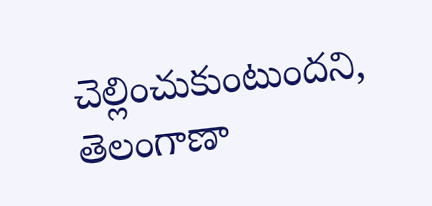చెల్లించుకుంటుందని, తెలంగాణా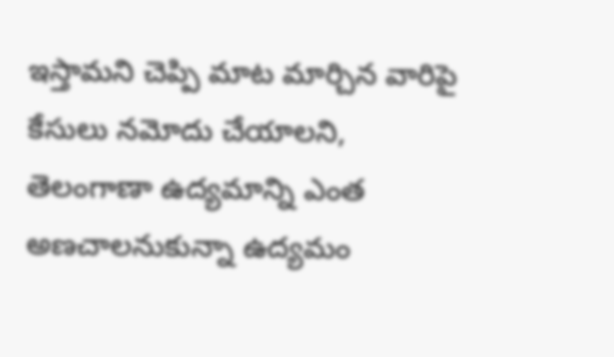ఇస్తామని చెప్పి మాట మార్చిన వారిపై కేసులు నమోదు చేయాలని, తెలంగాణా ఉద్యమాన్ని ఎంత అణచాలనుకున్నా ఉద్యమం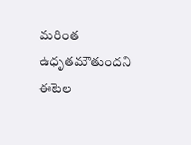మరింత ఉధృతమౌతుందని ఈటెల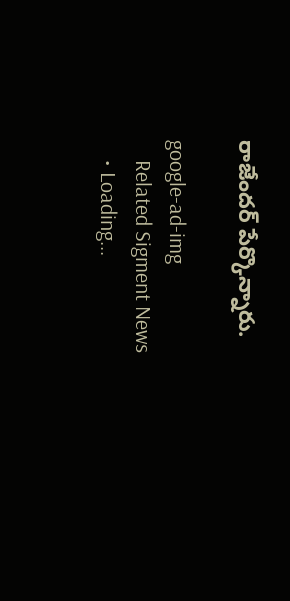రాజేందర్ పేర్కొన్నారు.

google-ad-img
    Related Sigment News
    • Loading...